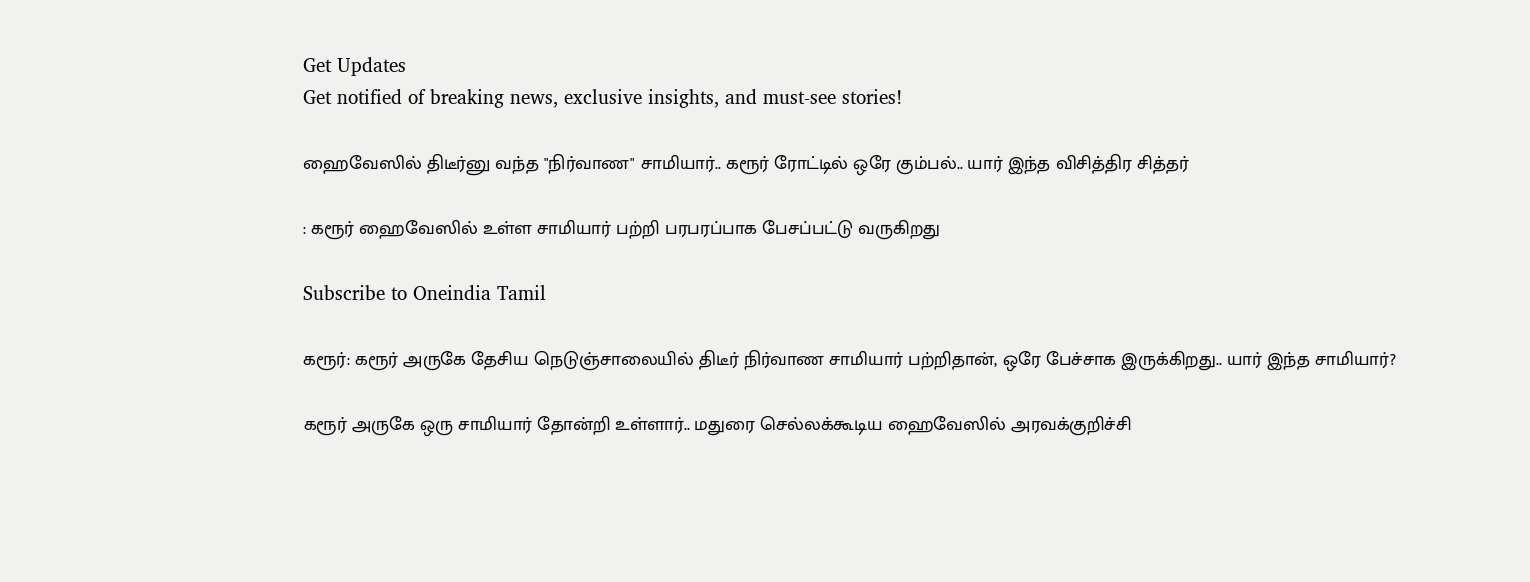Get Updates
Get notified of breaking news, exclusive insights, and must-see stories!

ஹைவேஸில் திடீர்னு வந்த "நிர்வாண" சாமியார்.. கரூர் ரோட்டில் ஒரே கும்பல்.. யார் இந்த விசித்திர சித்தர்

: கரூர் ஹைவேஸில் உள்ள சாமியார் பற்றி பரபரப்பாக பேசப்பட்டு வருகிறது

Subscribe to Oneindia Tamil

கரூர்: கரூர் அருகே தேசிய நெடுஞ்சாலையில் திடீர் நிர்வாண சாமியார் பற்றிதான், ஒரே பேச்சாக இருக்கிறது.. யார் இந்த சாமியார்?

கரூர் அருகே ஒரு சாமியார் தோன்றி உள்ளார்.. மதுரை செல்லக்கூடிய ஹைவேஸில் அரவக்குறிச்சி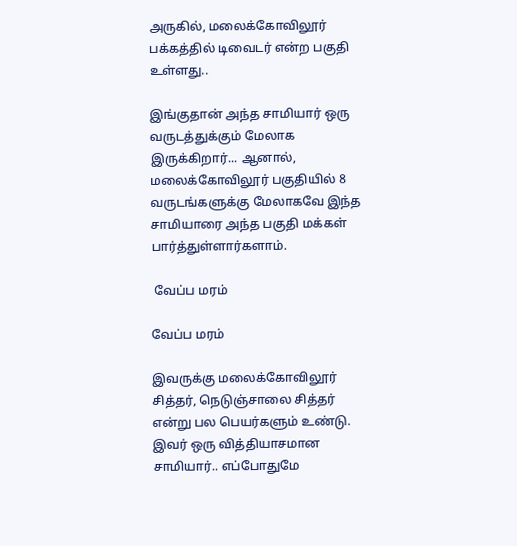அருகில், மலைக்கோவிலூர் பக்கத்தில் டிவைடர் என்ற பகுதி உள்ளது..

இங்குதான் அந்த சாமியார் ஒரு வருடத்துக்கும் மேலாக இருக்கிறார்... ஆனால், மலைக்கோவிலூர் பகுதியில் 8 வருடங்களுக்கு மேலாகவே இந்த சாமியாரை அந்த பகுதி மக்கள் பார்த்துள்ளார்களாம்.

 வேப்ப மரம்

வேப்ப மரம்

இவருக்கு மலைக்கோவிலூர் சித்தர், நெடுஞ்சாலை சித்தர் என்று பல பெயர்களும் உண்டு. இவர் ஒரு வித்தியாசமான சாமியார்.. எப்போதுமே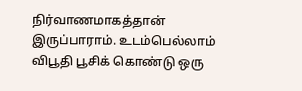நிர்வாணமாகத்தான் இருப்பாராம். உடம்பெல்லாம் விபூதி பூசிக் கொண்டு ஒரு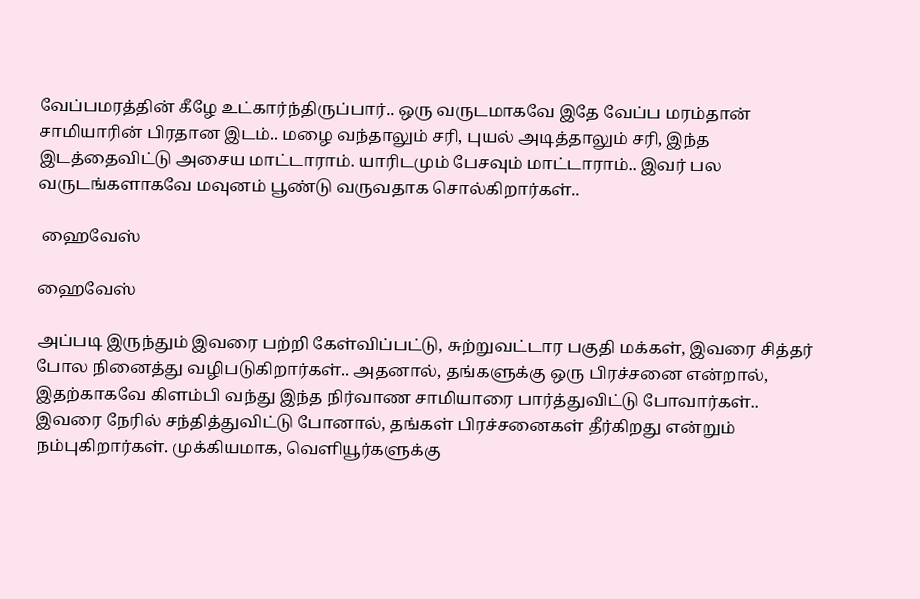வேப்பமரத்தின் கீழே உட்கார்ந்திருப்பார்.. ஒரு வருடமாகவே இதே வேப்ப மரம்தான் சாமியாரின் பிரதான இடம்.. மழை வந்தாலும் சரி, புயல் அடித்தாலும் சரி, இந்த இடத்தைவிட்டு அசைய மாட்டாராம். யாரிடமும் பேசவும் மாட்டாராம்.. இவர் பல வருடங்களாகவே மவுனம் பூண்டு வருவதாக சொல்கிறார்கள்..

 ஹைவேஸ்

ஹைவேஸ்

அப்படி இருந்தும் இவரை பற்றி கேள்விப்பட்டு, சுற்றுவட்டார பகுதி மக்கள், இவரை சித்தர் போல நினைத்து வழிபடுகிறார்கள்.. அதனால், தங்களுக்கு ஒரு பிரச்சனை என்றால், இதற்காகவே கிளம்பி வந்து இந்த நிர்வாண சாமியாரை பார்த்துவிட்டு போவார்கள்.. இவரை நேரில் சந்தித்துவிட்டு போனால், தங்கள் பிரச்சனைகள் தீர்கிறது என்றும் நம்புகிறார்கள். முக்கியமாக, வெளியூர்களுக்கு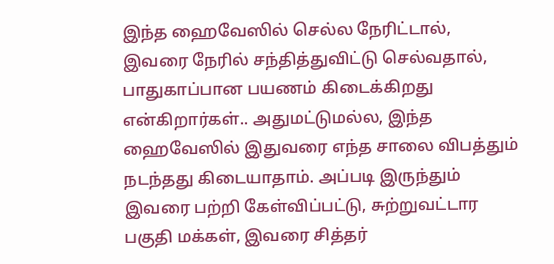இந்த ஹைவேஸில் செல்ல நேரிட்டால், இவரை நேரில் சந்தித்துவிட்டு செல்வதால், பாதுகாப்பான பயணம் கிடைக்கிறது என்கிறார்கள்.. அதுமட்டுமல்ல, இந்த ஹைவேஸில் இதுவரை எந்த சாலை விபத்தும் நடந்தது கிடையாதாம். அப்படி இருந்தும் இவரை பற்றி கேள்விப்பட்டு, சுற்றுவட்டார பகுதி மக்கள், இவரை சித்தர்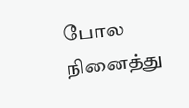போல நினைத்து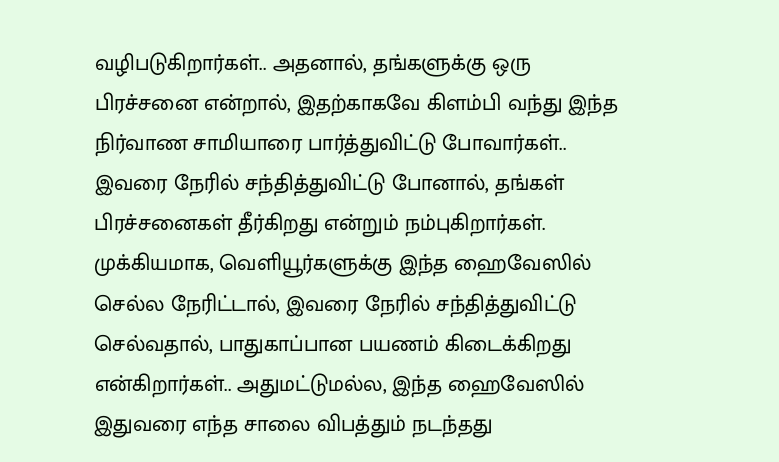வழிபடுகிறார்கள்.. அதனால், தங்களுக்கு ஒரு பிரச்சனை என்றால், இதற்காகவே கிளம்பி வந்து இந்த நிர்வாண சாமியாரை பார்த்துவிட்டு போவார்கள்.. இவரை நேரில் சந்தித்துவிட்டு போனால், தங்கள் பிரச்சனைகள் தீர்கிறது என்றும் நம்புகிறார்கள். முக்கியமாக, வெளியூர்களுக்கு இந்த ஹைவேஸில் செல்ல நேரிட்டால், இவரை நேரில் சந்தித்துவிட்டு செல்வதால், பாதுகாப்பான பயணம் கிடைக்கிறது என்கிறார்கள்.. அதுமட்டுமல்ல, இந்த ஹைவேஸில் இதுவரை எந்த சாலை விபத்தும் நடந்தது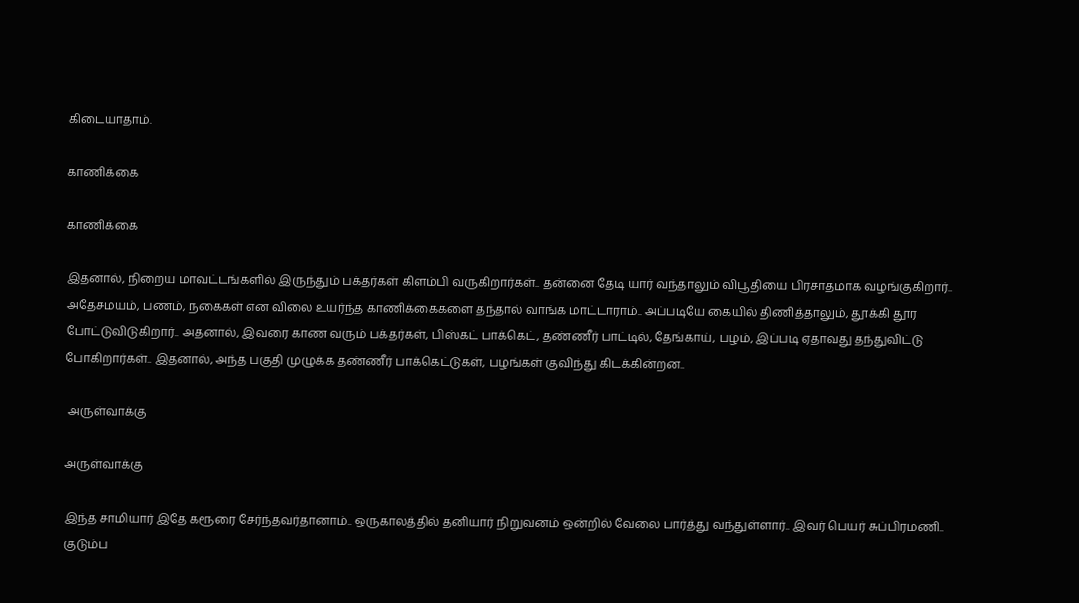கிடையாதாம்.

காணிக்கை

காணிக்கை

இதனால், நிறைய மாவட்டங்களில் இருந்தும் பக்தர்கள் கிளம்பி வருகிறார்கள்.. தன்னை தேடி யார் வந்தாலும் விபூதியை பிரசாதமாக வழங்குகிறார்.. அதேசமயம், பணம், நகைகள் என விலை உயர்ந்த காணிக்கைகளை தந்தால் வாங்க மாட்டாராம்.. அப்படியே கையில் திணித்தாலும், தூக்கி தூர போட்டுவிடுகிறார்.. அதனால், இவரை காண வரும் பக்தர்கள், பிஸ்கட் பாக்கெட், தண்ணீர் பாட்டில், தேங்காய், பழம், இப்படி ஏதாவது தந்துவிட்டு போகிறார்கள்.. இதனால், அந்த பகுதி முழுக்க தண்ணீர் பாக்கெட்டுகள், பழங்கள் குவிந்து கிடக்கின்றன..

 அருள்வாக்கு

அருள்வாக்கு

இந்த சாமியார் இதே கரூரை சேர்ந்தவர்தானாம்.. ஒருகாலத்தில் தனியார் நிறுவனம் ஒன்றில் வேலை பார்த்து வந்துள்ளார்.. இவர் பெயர் சுப்பிரமணி.. குடும்ப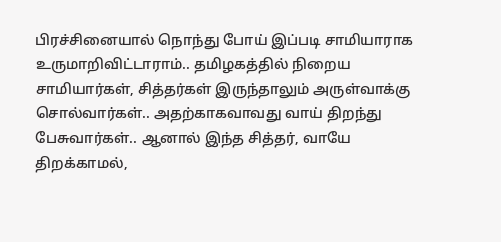பிரச்சினையால் நொந்து போய் இப்படி சாமியாராக உருமாறிவிட்டாராம்.. தமிழகத்தில் நிறைய சாமியார்கள், சித்தர்கள் இருந்தாலும் அருள்வாக்கு சொல்வார்கள்.. அதற்காகவாவது வாய் திறந்து பேசுவார்கள்.. ஆனால் இந்த சித்தர், வாயே திறக்காமல்,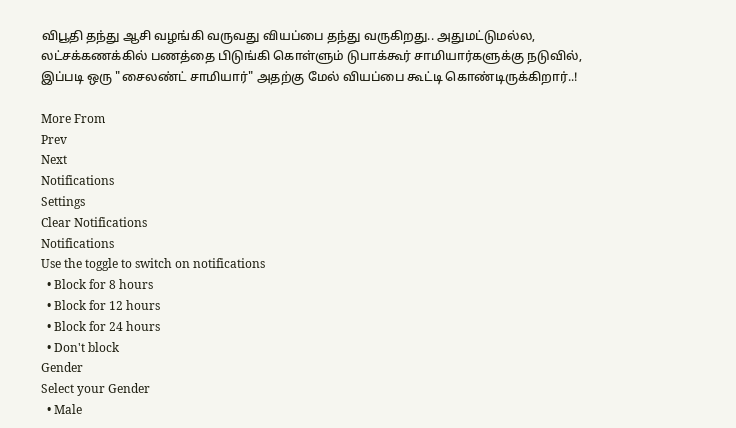விபூதி தந்து ஆசி வழங்கி வருவது வியப்பை தந்து வருகிறது.. அதுமட்டுமல்ல, லட்சக்கணக்கில் பணத்தை பிடுங்கி கொள்ளும் டுபாக்கூர் சாமியார்களுக்கு நடுவில், இப்படி ஒரு "சைலண்ட் சாமியார்" அதற்கு மேல் வியப்பை கூட்டி கொண்டிருக்கிறார்..!

More From
Prev
Next
Notifications
Settings
Clear Notifications
Notifications
Use the toggle to switch on notifications
  • Block for 8 hours
  • Block for 12 hours
  • Block for 24 hours
  • Don't block
Gender
Select your Gender
  • Male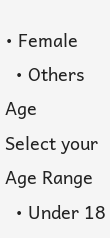• Female
  • Others
Age
Select your Age Range
  • Under 18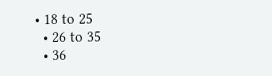• 18 to 25
  • 26 to 35
  • 36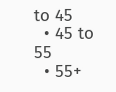to 45
  • 45 to 55
  • 55+